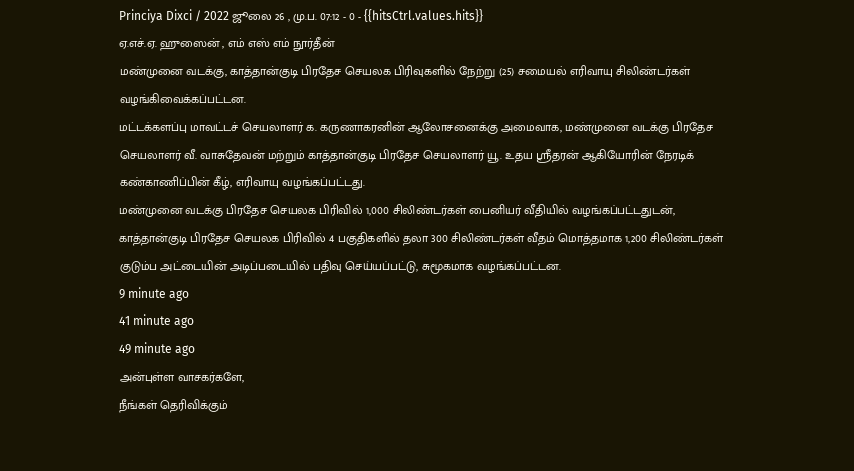Princiya Dixci / 2022 ஜூலை 26 , மு.ப. 07:12 - 0 - {{hitsCtrl.values.hits}}
ஏ.எச்.ஏ. ஹுஸைன் , எம் எஸ் எம் நூர்தீன்
மண்முனை வடக்கு, காத்தான்குடி பிரதேச செயலக பிரிவுகளில் நேற்று (25) சமையல் எரிவாயு சிலிண்டர்கள் வழங்கிவைக்கப்பட்டன.
மட்டக்களப்பு மாவட்டச் செயலாளர் க. கருணாகரனின் ஆலோசனைக்கு அமைவாக, மண்முனை வடக்கு பிரதேச செயலாளர் வீ. வாசுதேவன் மற்றும் காத்தான்குடி பிரதேச செயலாளர் யூ. உதய ஸ்ரீதரன் ஆகியோரின் நேரடிக் கண்காணிப்பின் கீழ், எரிவாயு வழங்கப்பட்டது.
மண்முனை வடக்கு பிரதேச செயலக பிரிவில் 1,000 சிலிண்டர்கள் பைனியர் வீதியில் வழங்கப்பட்டதுடன், காத்தான்குடி பிரதேச செயலக பிரிவில் 4 பகுதிகளில் தலா 300 சிலிண்டர்கள் வீதம் மொத்தமாக 1,200 சிலிண்டர்கள் குடும்ப அட்டையின் அடிப்படையில் பதிவு செய்யப்பட்டு, சுமூகமாக வழங்கப்பட்டன.
9 minute ago
41 minute ago
49 minute ago
அன்புள்ள வாசகர்களே,
நீங்கள் தெரிவிக்கும்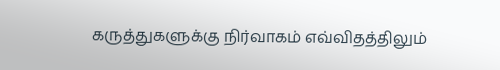கருத்துகளுக்கு நிர்வாகம் எவ்விதத்திலும்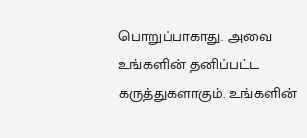பொறுப்பாகாது. அவை உங்களின் தனிப்பட்ட கருத்துகளாகும். உங்களின்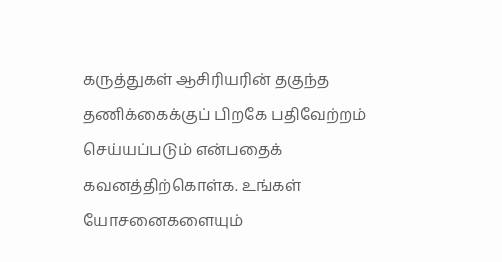கருத்துகள் ஆசிரியரின் தகுந்த தணிக்கைக்குப் பிறகே பதிவேற்றம் செய்யப்படும் என்பதைக் கவனத்திற்கொள்க. உங்கள் யோசனைகளையும்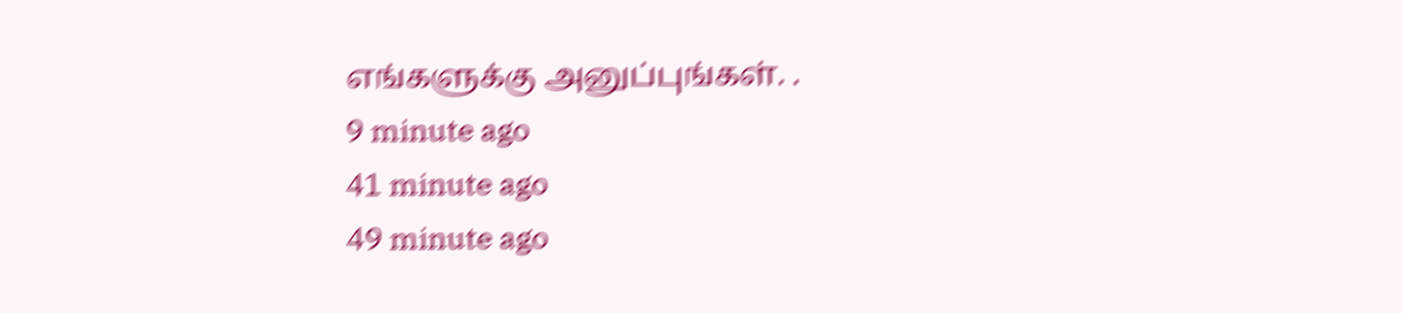எங்களுக்கு அனுப்புங்கள். .
9 minute ago
41 minute ago
49 minute ago